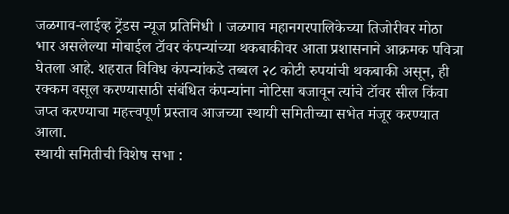जळगाव-लाईव्ह ट्रेंडस न्यूज प्रतिनिधी । जळगाव महानगरपालिकेच्या तिजोरीवर मोठा भार असलेल्या मोबाईल टॉवर कंपन्यांच्या थकबाकीवर आता प्रशासनाने आक्रमक पवित्रा घेतला आहे. शहरात विविध कंपन्यांकडे तब्बल २८ कोटी रुपयांची थकबाकी असून, ही रक्कम वसूल करण्यासाठी संबंधित कंपन्यांना नोटिसा बजावून त्यांचे टॉवर सील किंवा जप्त करण्याचा महत्त्वपूर्ण प्रस्ताव आजच्या स्थायी समितीच्या सभेत मंजूर करण्यात आला.
स्थायी समितीची विशेष सभा :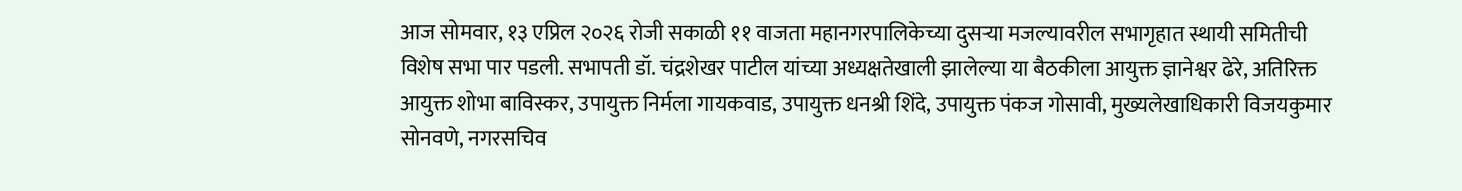आज सोमवार, १३ एप्रिल २०२६ रोजी सकाळी ११ वाजता महानगरपालिकेच्या दुसऱ्या मजल्यावरील सभागृहात स्थायी समितीची विशेष सभा पार पडली. सभापती डॉ. चंद्रशेखर पाटील यांच्या अध्यक्षतेखाली झालेल्या या बैठकीला आयुक्त ज्ञानेश्वर ढेरे, अतिरिक्त आयुक्त शोभा बाविस्कर, उपायुक्त निर्मला गायकवाड, उपायुक्त धनश्री शिंदे, उपायुक्त पंकज गोसावी, मुख्यलेखाधिकारी विजयकुमार सोनवणे, नगरसचिव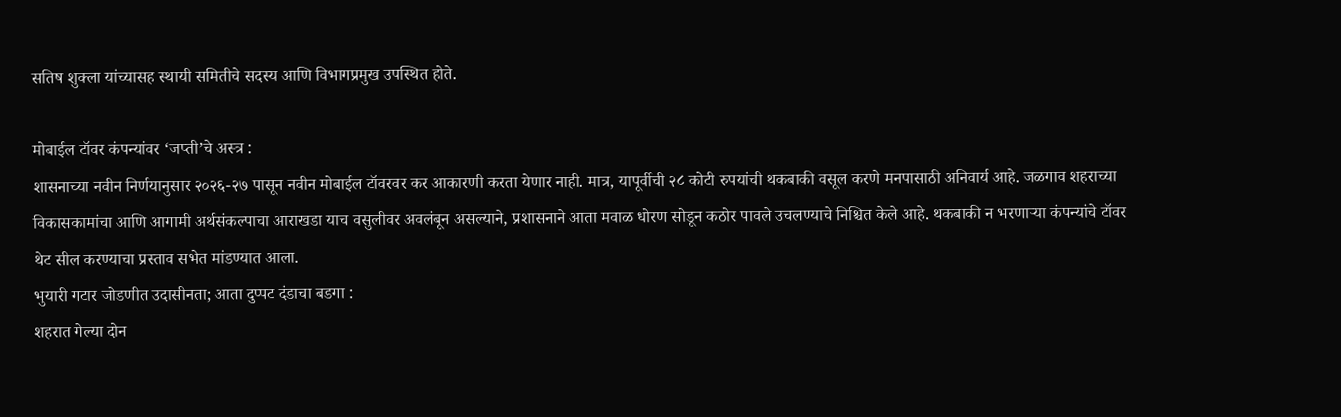सतिष शुक्ला यांच्यासह स्थायी समितीचे सदस्य आणि विभागप्रमुख उपस्थित होते.

मोबाईल टॉवर कंपन्यांवर ‘जप्ती’चे अस्त्र :
शासनाच्या नवीन निर्णयानुसार २०२६-२७ पासून नवीन मोबाईल टॉवरवर कर आकारणी करता येणार नाही. मात्र, यापूर्वीची २८ कोटी रुपयांची थकबाकी वसूल करणे मनपासाठी अनिवार्य आहे. जळगाव शहराच्या विकासकामांचा आणि आगामी अर्थसंकल्पाचा आराखडा याच वसुलीवर अवलंबून असल्याने, प्रशासनाने आता मवाळ धोरण सोडून कठोर पावले उचलण्याचे निश्चित केले आहे. थकबाकी न भरणाऱ्या कंपन्यांचे टॉवर थेट सील करण्याचा प्रस्ताव सभेत मांडण्यात आला.
भुयारी गटार जोडणीत उदासीनता; आता दुप्पट दंडाचा बडगा :
शहरात गेल्या दोन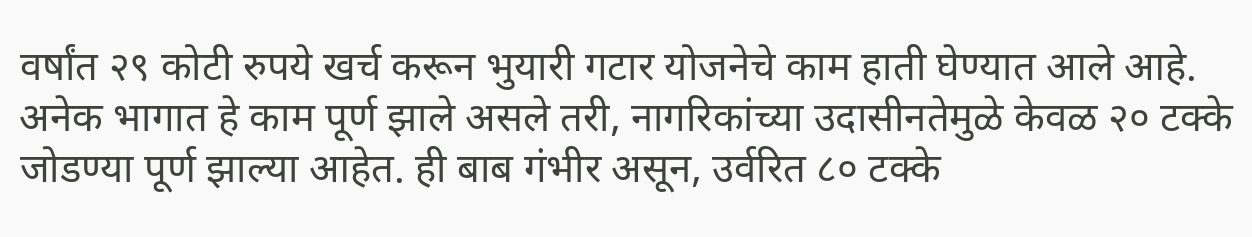वर्षांत २९ कोटी रुपये खर्च करून भुयारी गटार योजनेचे काम हाती घेण्यात आले आहे. अनेक भागात हे काम पूर्ण झाले असले तरी, नागरिकांच्या उदासीनतेमुळे केवळ २० टक्के जोडण्या पूर्ण झाल्या आहेत. ही बाब गंभीर असून, उर्वरित ८० टक्के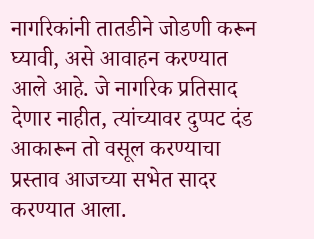नागरिकांनी तातडीने जोडणी करून घ्यावी, असे आवाहन करण्यात आले आहे. जे नागरिक प्रतिसाद देणार नाहीत, त्यांच्यावर दुप्पट दंड आकारून तो वसूल करण्याचा प्रस्ताव आजच्या सभेत सादर करण्यात आला.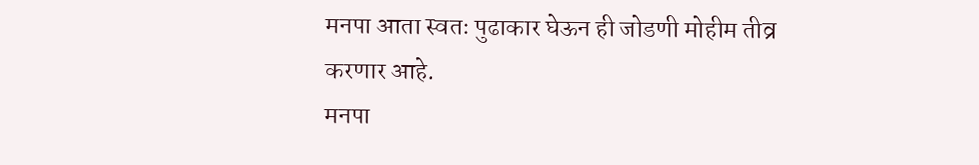मनपा आता स्वतः पुढाकार घेऊन ही जोडणी मोहीम तीव्र करणार आहे.
मनपा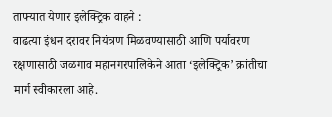ताफ्यात येणार इलेक्ट्रिक वाहने :
वाढत्या इंधन दरावर नियंत्रण मिळवण्यासाठी आणि पर्यावरण रक्षणासाठी जळगाव महानगरपालिकेने आता ‘इलेक्ट्रिक’ क्रांतीचा मार्ग स्वीकारला आहे.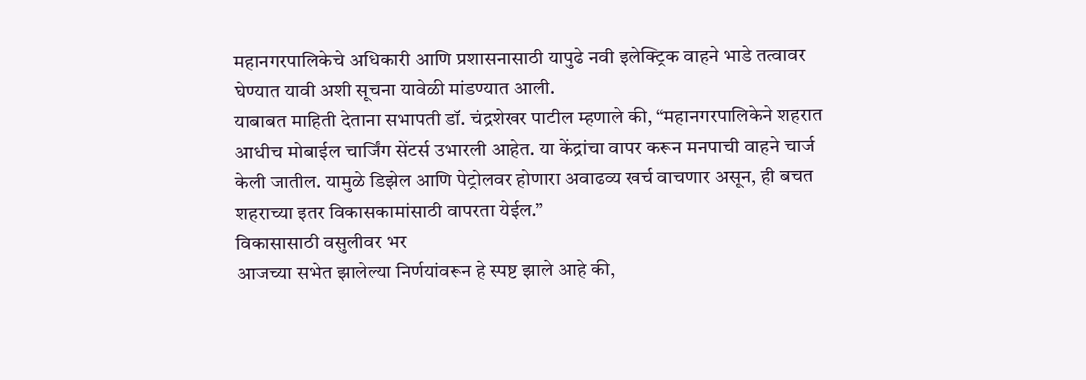महानगरपालिकेचे अधिकारी आणि प्रशासनासाठी यापुढे नवी इलेक्ट्रिक वाहने भाडे तत्वावर घेण्यात यावी अशी सूचना यावेळी मांडण्यात आली.
याबाबत माहिती देताना सभापती डॉ. चंद्रशेखर पाटील म्हणाले की, “महानगरपालिकेने शहरात आधीच मोबाईल चार्जिंग सेंटर्स उभारली आहेत. या केंद्रांचा वापर करून मनपाची वाहने चार्ज केली जातील. यामुळे डिझेल आणि पेट्रोलवर होणारा अवाढव्य खर्च वाचणार असून, ही बचत शहराच्या इतर विकासकामांसाठी वापरता येईल.”
विकासासाठी वसुलीवर भर
आजच्या सभेत झालेल्या निर्णयांवरून हे स्पष्ट झाले आहे की,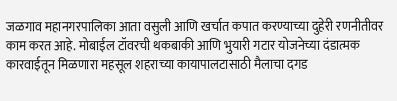जळगाव महानगरपालिका आता वसुली आणि खर्चात कपात करण्याच्या दुहेरी रणनीतीवर काम करत आहे. मोबाईल टॉवरची थकबाकी आणि भुयारी गटार योजनेच्या दंडात्मक कारवाईतून मिळणारा महसूल शहराच्या कायापालटासाठी मैलाचा दगड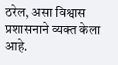ठरेल, असा विश्वास प्रशासनाने व्यक्त केला आहे.